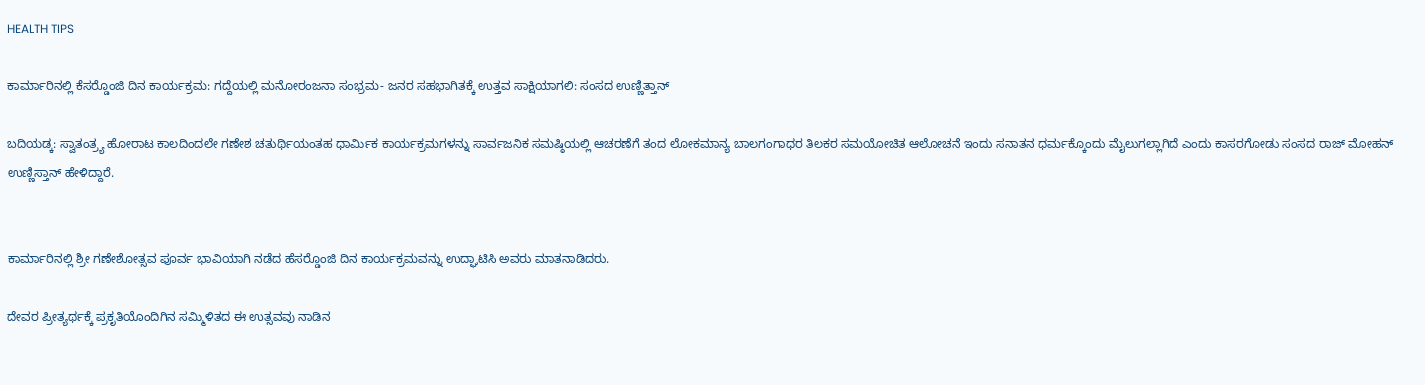HEALTH TIPS

ಕಾರ್ಮಾರಿನಲ್ಲಿ ಕೆಸರ್‍ಡೊಂಜಿ ದಿನ ಕಾರ್ಯಕ್ರಮ: ಗದ್ದೆಯಲ್ಲಿ ಮನೋರಂಜನಾ ಸಂಭ್ರಮ- ಜನರ ಸಹಭಾಗಿತಕ್ಕೆ ಉತ್ತವ ಸಾಕ್ಷಿಯಾಗಲಿ: ಸಂಸದ ಉಣ್ಣಿತ್ತಾನ್

ಬದಿಯಡ್ಕ: ಸ್ವಾತಂತ್ರ್ಯ ಹೋರಾಟ ಕಾಲದಿಂದಲೇ ಗಣೇಶ ಚತುರ್ಥಿಯಂತಹ ಧಾರ್ಮಿಕ ಕಾರ್ಯಕ್ರಮಗಳನ್ನು ಸಾರ್ವಜನಿಕ ಸಮಷ್ಠಿಯಲ್ಲಿ ಆಚರಣೆಗೆ ತಂದ ಲೋಕಮಾನ್ಯ ಬಾಲಗಂಗಾಧರ ತಿಲಕರ ಸಮಯೋಚಿತ ಆಲೋಚನೆ ಇಂದು ಸನಾತನ ಧರ್ಮಕ್ಕೊಂದು ಮೈಲುಗಲ್ಲಾಗಿದೆ ಎಂದು ಕಾಸರಗೋಡು ಸಂಸದ ರಾಜ್ ಮೋಹನ್ ಉಣ್ಣಿಸ್ತಾನ್ ಹೇಳಿದ್ದಾರೆ.


ಕಾರ್ಮಾರಿನಲ್ಲಿ ಶ್ರೀ ಗಣೇಶೋತ್ಸವ ಪೂರ್ವ ಭಾವಿಯಾಗಿ ನಡೆದ ಹೆಸರ್‍ಡೊಂಜಿ ದಿನ ಕಾರ್ಯಕ್ರಮವನ್ನು ಉದ್ಘಾಟಿಸಿ ಅವರು ಮಾತನಾಡಿದರು.

ದೇವರ ಪ್ರೀತ್ಯರ್ಥಕ್ಕೆ ಪ್ರಕೃತಿಯೊಂದಿಗಿನ ಸಮ್ಮಿಳಿತದ ಈ ಉತ್ಸವವು ನಾಡಿನ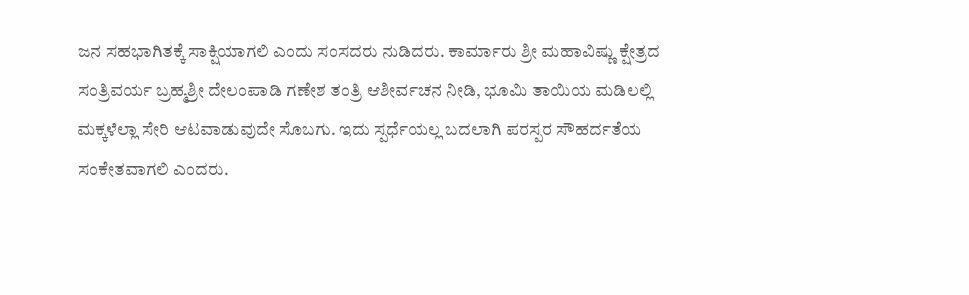ಜನ ಸಹಭಾಗಿತಕ್ಕೆ ಸಾಕ್ಷಿಯಾಗಲಿ ಎಂದು ಸಂಸದರು ನುಡಿದರು. ಕಾರ್ಮಾರು ಶ್ರೀ ಮಹಾವಿಷ್ಣು ಕ್ಷೇತ್ರದ ಸಂತ್ರಿವರ್ಯ ಬ್ರಹ್ಮಶ್ರೀ ದೇಲಂಪಾಡಿ ಗಣೇಶ ತಂತ್ರಿ ಆಶೀರ್ವಚನ ನೀಡಿ, ಭೂಮಿ ತಾಯಿಯ ಮಡಿಲಲ್ಲಿ ಮಕ್ಕಳೆಲ್ಲಾ ಸೇರಿ ಆಟವಾಡುವುದೇ ಸೊಬಗು. ಇದು ಸ್ಪರ್ಧೆಯಲ್ಲ ಬದಲಾಗಿ ಪರಸ್ಪರ ಸೌಹರ್ದತೆಯ ಸಂಕೇತವಾಗಲಿ ಎಂದರು.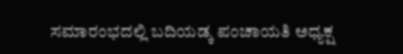ಸಮಾರಂಭದಲ್ಲಿ ಬದಿಯಡ್ಕ ಪಂಚಾಯತಿ ಅಧ್ಯಕ್ಷ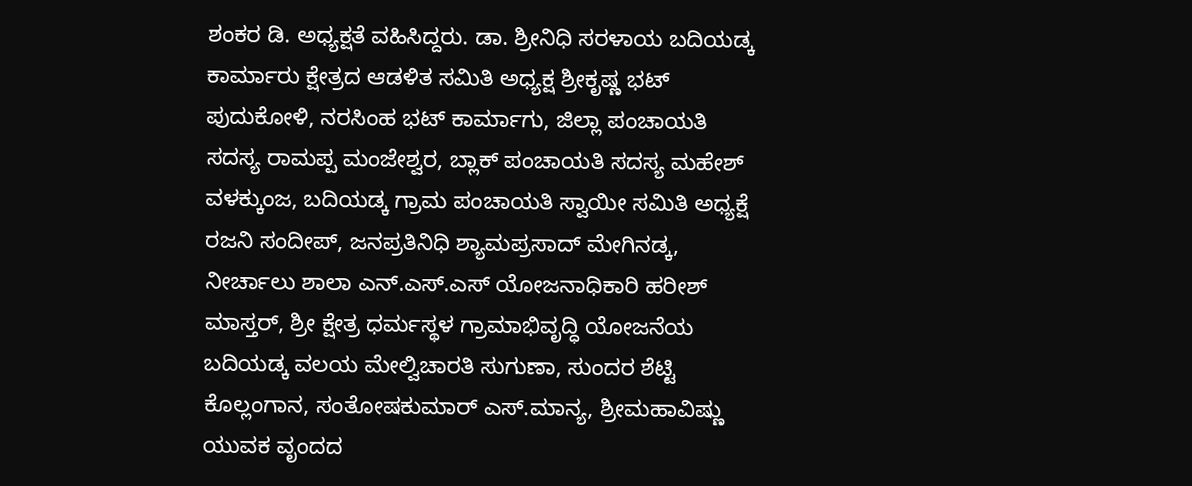ಶಂಕರ ಡಿ. ಅಧ್ಯಕ್ಷತೆ ವಹಿಸಿದ್ದರು. ಡಾ. ಶ್ರೀನಿಧಿ ಸರಳಾಯ ಬದಿಯಡ್ಕ ಕಾರ್ಮಾರು ಕ್ಷೇತ್ರದ ಆಡಳಿತ ಸಮಿತಿ ಅಧ್ಯಕ್ಷ ಶ್ರೀಕೃಷ್ಣ ಭಟ್ ಪುದುಕೋಳಿ, ನರಸಿಂಹ ಭಟ್ ಕಾರ್ಮಾಗು, ಜಿಲ್ಲಾ ಪಂಚಾಯತಿ ಸದಸ್ಯ ರಾಮಪ್ಪ ಮಂಜೇಶ್ವರ, ಬ್ಲಾಕ್ ಪಂಚಾಯತಿ ಸದಸ್ಯ ಮಹೇಶ್ ವಳಕ್ಕುಂಜ, ಬದಿಯಡ್ಕ ಗ್ರಾಮ ಪಂಚಾಯತಿ ಸ್ವಾಯೀ ಸಮಿತಿ ಅಧ್ಯಕ್ಷೆ ರಜನಿ ಸಂದೀಪ್, ಜನಪ್ರತಿನಿಧಿ ಶ್ಯಾಮಪ್ರಸಾದ್ ಮೇಗಿನಡ್ಕ, ನೀರ್ಚಾಲು ಶಾಲಾ ಎನ್.ಎಸ್.ಎಸ್ ಯೋಜನಾಧಿಕಾರಿ ಹರೀಶ್ ಮಾಸ್ತರ್, ಶ್ರೀ ಕ್ಷೇತ್ರ ಧರ್ಮಸ್ಥಳ ಗ್ರಾಮಾಭಿವೃದ್ಧಿ ಯೋಜನೆಯ ಬದಿಯಡ್ಕ ವಲಯ ಮೇಲ್ವಿಚಾರತಿ ಸುಗುಣಾ, ಸುಂದರ ಶೆಟ್ಟಿ ಕೊಲ್ಲಂಗಾನ, ಸಂತೋಷಕುಮಾರ್ ಎಸ್.ಮಾನ್ಯ, ಶ್ರೀಮಹಾವಿಷ್ಣು ಯುವಕ ವೃಂದದ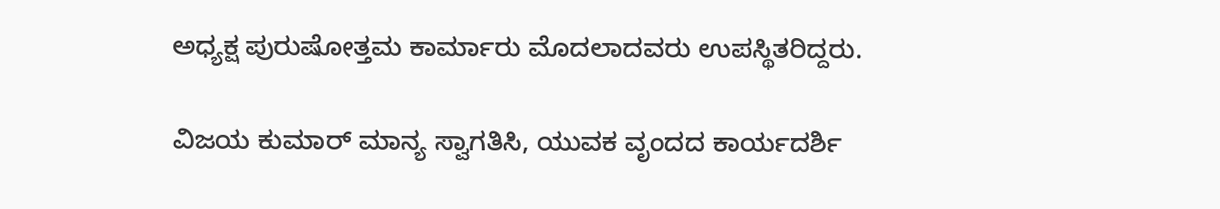ಅಧ್ಯಕ್ಷ ಪುರುಷೋತ್ತಮ ಕಾರ್ಮಾರು ಮೊದಲಾದವರು ಉಪಸ್ಥಿತರಿದ್ದರು.

ವಿಜಯ ಕುಮಾರ್ ಮಾನ್ಯ ಸ್ವಾಗತಿಸಿ, ಯುವಕ ವೃಂದದ ಕಾರ್ಯದರ್ಶಿ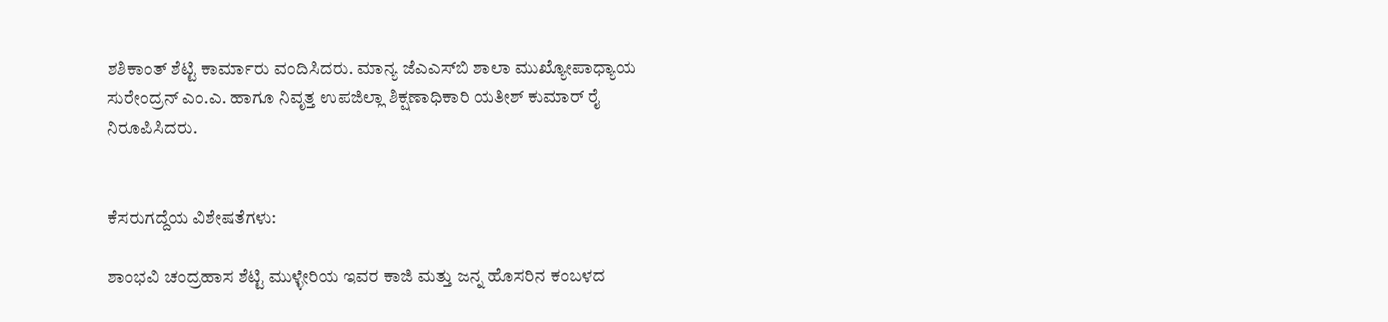ಶಶಿಕಾಂತ್ ಶೆಟ್ಟಿ ಕಾರ್ಮಾರು ವಂದಿಸಿದರು. ಮಾನ್ಯ ಜೆಎಎಸ್‍ಬಿ ಶಾಲಾ ಮುಖ್ಯೋಪಾಧ್ಯಾಯ ಸುರೇಂದ್ರನ್ ಎಂ.ಎ. ಹಾಗೂ ನಿವೃತ್ತ ಉಪಜಿಲ್ಲಾ ಶಿಕ್ಷಣಾಧಿಕಾರಿ ಯತೀಶ್ ಕುಮಾರ್ ರೈ ನಿರೂಪಿಸಿದರು.


ಕೆಸರುಗದ್ದೆಯ ವಿಶೇಷತೆಗಳು:

ಶಾಂಭವಿ ಚಂದ್ರಹಾಸ ಶೆಟ್ಟಿ ಮುಳ್ಳೇರಿಯ ಇವರ ಕಾಜಿ ಮತ್ತು ಜನ್ನ ಹೊಸರಿನ ಕಂಬಳದ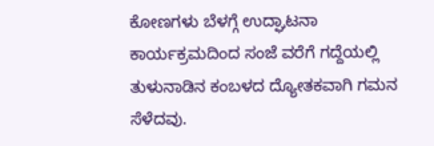ಕೋಣಗಳು ಬೆಳಗ್ಗೆ ಉದ್ಘಾಟನಾ ಕಾರ್ಯಕ್ರಮದಿಂದ ಸಂಜೆ ವರೆಗೆ ಗದ್ದೆಯಲ್ಲಿ ತುಳುನಾಡಿನ ಕಂಬಳದ ದ್ಯೋತಕವಾಗಿ ಗಮನ ಸೆಳೆದವು.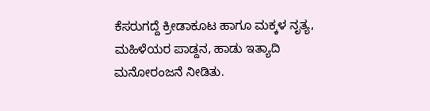ಕೆಸರುಗದ್ದೆ ಕ್ರೀಡಾಕೂಟ ಹಾಗೂ ಮಕ್ಕಳ ನೃತ್ಯ, ಮಹಿಳೆಯರ ಪಾಡ್ದನ, ಹಾಡು ಇತ್ಯಾದಿ ಮನೋರಂಜನೆ ನೀಡಿತು.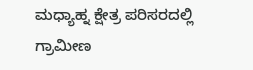ಮಧ್ಯಾಹ್ನ ಕ್ಷೇತ್ರ ಪರಿಸರದಲ್ಲಿ ಗ್ರಾಮೀಣ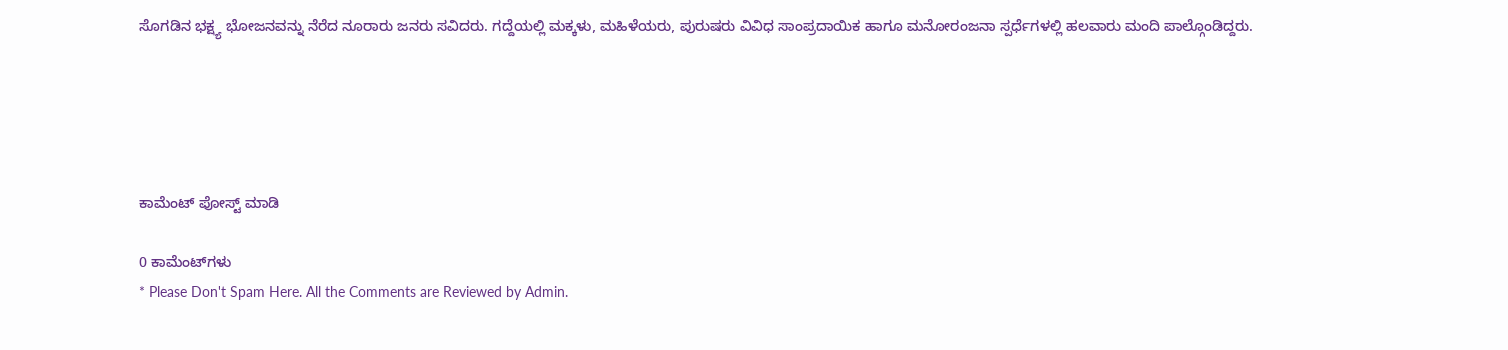ಸೊಗಡಿನ ಭಕ್ಷ್ಯ ಭೋಜನವನ್ನು ನೆರೆದ ನೂರಾರು ಜನರು ಸವಿದರು. ಗದ್ದೆಯಲ್ಲಿ ಮಕ್ಕಳು, ಮಹಿಳೆಯರು, ಪುರುಷರು ವಿವಿಧ ಸಾಂಪ್ರದಾಯಿಕ ಹಾಗೂ ಮನೋರಂಜನಾ ಸ್ಪರ್ಧೆಗಳಲ್ಲಿ ಹಲವಾರು ಮಂದಿ ಪಾಲ್ಗೊಂಡಿದ್ದರು.





ಕಾಮೆಂಟ್‌‌ ಪೋಸ್ಟ್‌ ಮಾಡಿ

0 ಕಾಮೆಂಟ್‌ಗಳು
* Please Don't Spam Here. All the Comments are Reviewed by Admin.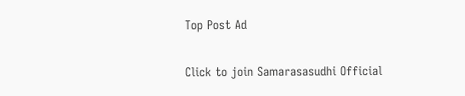Top Post Ad

Click to join Samarasasudhi Official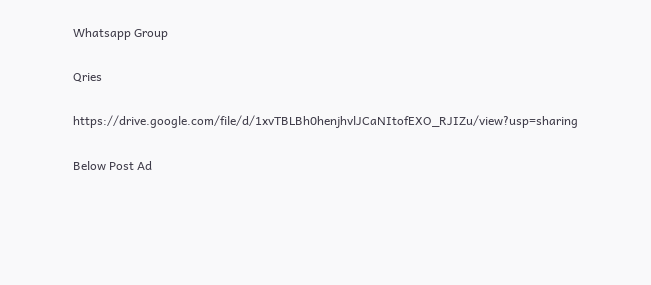Whatsapp Group

Qries

https://drive.google.com/file/d/1xvTBLBh0henjhvlJCaNItofEXO_RJIZu/view?usp=sharing

Below Post Ad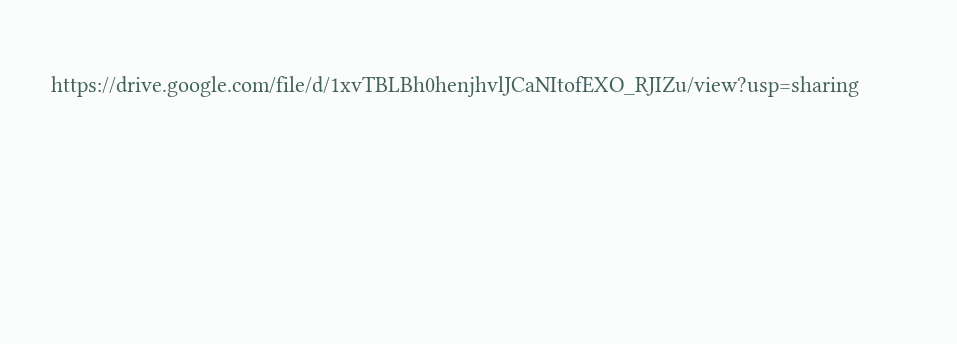https://drive.google.com/file/d/1xvTBLBh0henjhvlJCaNItofEXO_RJIZu/view?usp=sharing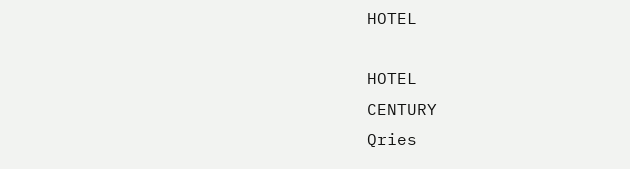HOTEL

HOTEL
CENTURY
Qries